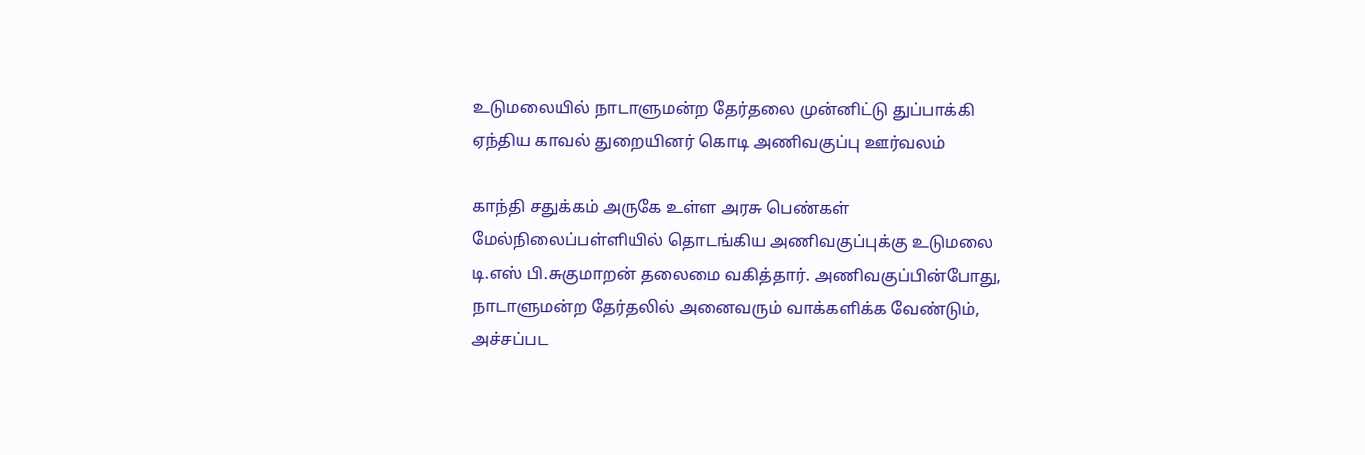உடுமலையில் நாடாளுமன்ற தேர்தலை முன்னிட்டு துப்பாக்கி ஏந்திய காவல் துறையினர் கொடி அணிவகுப்பு ஊர்வலம்

காந்தி சதுக்கம் அருகே உள்ள அரசு பெண்கள் மேல்நிலைப்பள்ளியில் தொடங்கிய அணிவகுப்புக்கு உடுமலை டி.எஸ் பி.சுகுமாறன் தலைமை வகித்தார். அணிவகுப்பின்போது, நாடாளுமன்ற தேர்தலில் அனைவரும் வாக்களிக்க வேண்டும், அச்சப்பட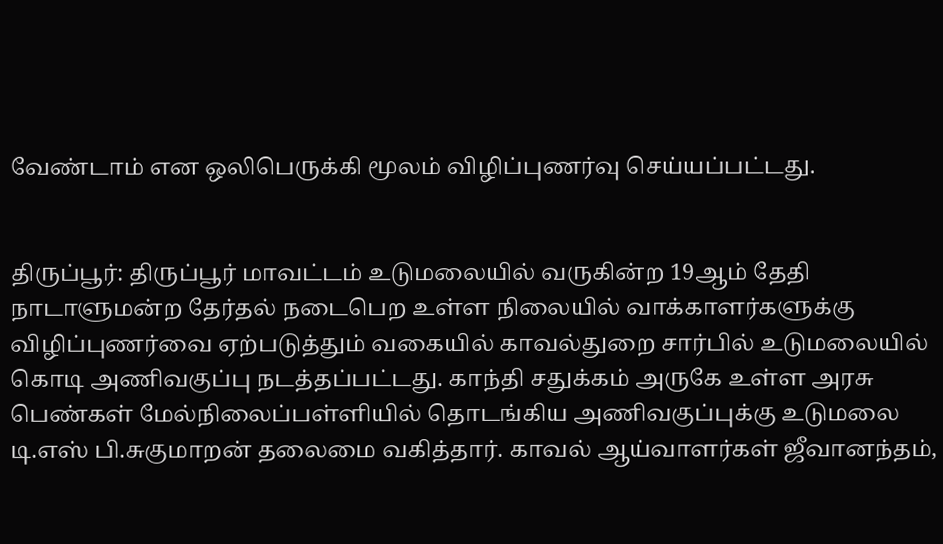வேண்டாம் என ஒலிபெருக்கி மூலம் விழிப்புணர்வு செய்யப்பட்டது.


திருப்பூர்: திருப்பூர் மாவட்டம் உடுமலையில் வருகின்ற 19ஆம் தேதி நாடாளுமன்ற தேர்தல் நடைபெற உள்ள நிலையில் வாக்காளர்களுக்கு விழிப்புணர்வை ஏற்படுத்தும் வகையில் காவல்துறை சார்பில் உடுமலையில் கொடி அணிவகுப்பு நடத்தப்பட்டது. காந்தி சதுக்கம் அருகே உள்ள அரசு பெண்கள் மேல்நிலைப்பள்ளியில் தொடங்கிய அணிவகுப்புக்கு உடுமலை டி.எஸ் பி.சுகுமாறன் தலைமை வகித்தார். காவல் ஆய்வாளர்கள் ஜீவானந்தம்,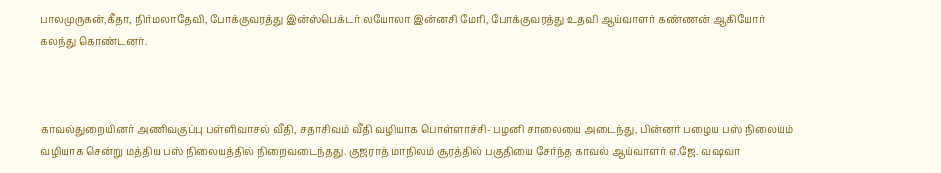பாலமுருகன்,கீதா, நிர்மலாதேவி, போக்குவரத்து இன்ஸ்பெக்டர் லயோலா இன்னசி மேரி, போக்குவரத்து உதவி ஆய்வாளர் கண்ணன் ஆகியோர் கலந்து கொண்டனர்.



காவல்துறையினர் அணிவகுப்பு பள்ளிவாசல் வீதி, சதாசிவம் வீதி வழியாக பொள்ளாச்சி- பழனி சாலையை அடைந்து, பின்னர் பழைய பஸ் நிலையம் வழியாக சென்று மத்திய பஸ் நிலையத்தில் நிறைவடைந்தது. குஜராத் மாநிலம் சூரத்தில் பகுதியை சேர்ந்த காவல் ஆய்வாளர் எ.ஜே. வஷவா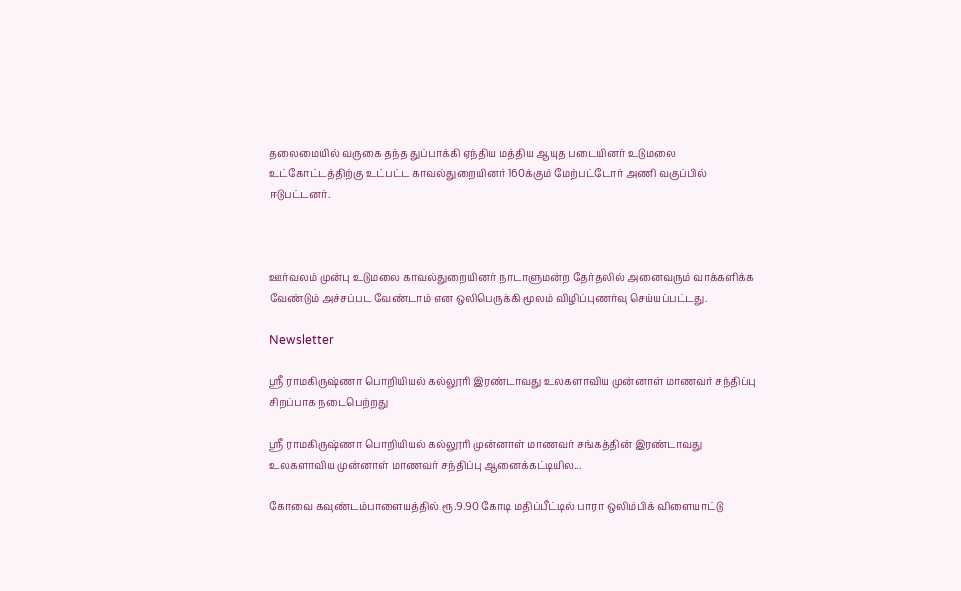தலைமையில் வருகை தந்த துப்பாக்கி ஏந்திய மத்திய ஆயுத படையினர் உடுமலை உட்கோட்டத்திற்கு உட்பட்ட காவல்துறையினர் 160க்கும் மேற்பட்டோர் அணி வகுப்பில் ஈடுபட்டனர்.



ஊர்வலம் முன்பு உடுமலை காவல்துறையினர் நாடாளுமன்ற தேர்தலில் அனைவரும் வாக்களிக்க வேண்டும் அச்சப்பட வேண்டாம் என ஒலிபெருக்கி மூலம் விழிப்புணர்வு செய்யப்பட்டது.

Newsletter

ஸ்ரீ ராமகிருஷ்ணா பொறியியல் கல்லூரி இரண்டாவது உலகளாவிய முன்னாள் மாணவர் சந்திப்பு சிறப்பாக நடைபெற்றது

ஸ்ரீ ராமகிருஷ்ணா பொறியியல் கல்லூரி முன்னாள் மாணவர் சங்கத்தின் இரண்டாவது உலகளாவிய முன்னாள் மாணவர் சந்திப்பு ஆனைக்கட்டியில...

கோவை கவுண்டம்பாளையத்தில் ரூ.9.90 கோடி மதிப்பீட்டில் பாரா ஒலிம்பிக் விளையாட்டு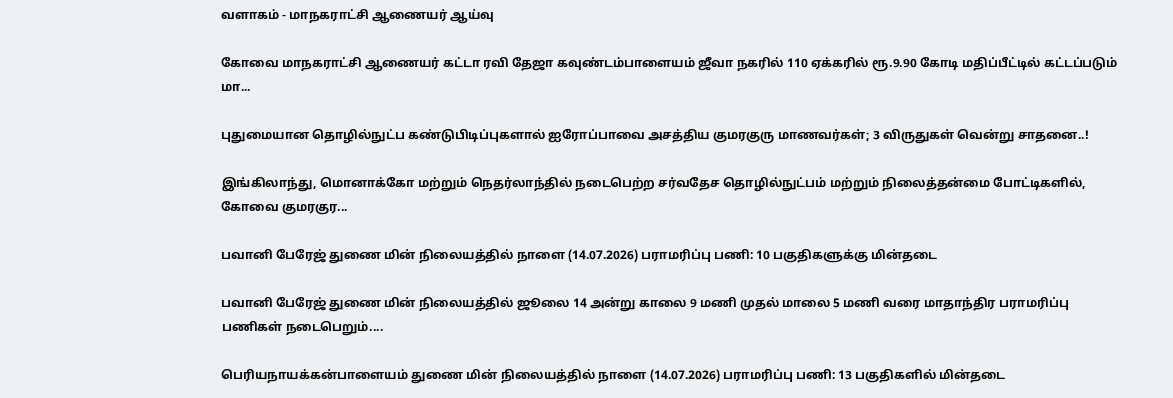வளாகம் - மாநகராட்சி ஆணையர் ஆய்வு

கோவை மாநகராட்சி ஆணையர் கட்டா ரவி தேஜா கவுண்டம்பாளையம் ஜீவா நகரில் 110 ஏக்கரில் ரூ.9.90 கோடி மதிப்பீட்டில் கட்டப்படும் மா...

புதுமையான தொழில்நுட்ப கண்டுபிடிப்புகளால் ஐரோப்பாவை அசத்திய குமரகுரு மாணவர்கள்; 3 விருதுகள் வென்று சாதனை..!

இங்கிலாந்து, மொனாக்கோ மற்றும் நெதர்லாந்தில் நடைபெற்ற சர்வதேச தொழில்நுட்பம் மற்றும் நிலைத்தன்மை போட்டிகளில், கோவை குமரகுர...

பவானி பேரேஜ் துணை மின் நிலையத்தில் நாளை (14.07.2026) பராமரிப்பு பணி: 10 பகுதிகளுக்கு மின்தடை

பவானி பேரேஜ் துணை மின் நிலையத்தில் ஜூலை 14 அன்று காலை 9 மணி முதல் மாலை 5 மணி வரை மாதாந்திர பராமரிப்பு பணிகள் நடைபெறும்....

பெரியநாயக்கன்பாளையம் துணை மின் நிலையத்தில் நாளை (14.07.2026) பராமரிப்பு பணி: 13 பகுதிகளில் மின்தடை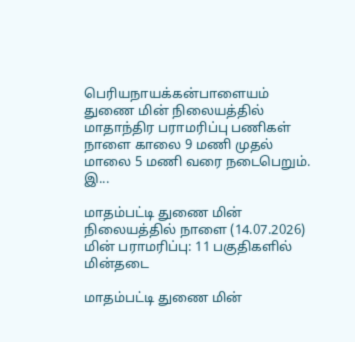பெரியநாயக்கன்பாளையம் துணை மின் நிலையத்தில் மாதாந்திர பராமரிப்பு பணிகள் நாளை காலை 9 மணி முதல் மாலை 5 மணி வரை நடைபெறும். இ...

மாதம்பட்டி துணை மின் நிலையத்தில் நாளை (14.07.2026) மின் பராமரிப்பு: 11 பகுதிகளில் மின்தடை

மாதம்பட்டி துணை மின்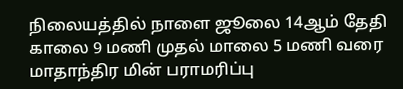நிலையத்தில் நாளை ஜூலை 14ஆம் தேதி காலை 9 மணி முதல் மாலை 5 மணி வரை மாதாந்திர மின் பராமரிப்பு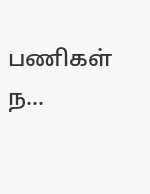பணிகள் ந...